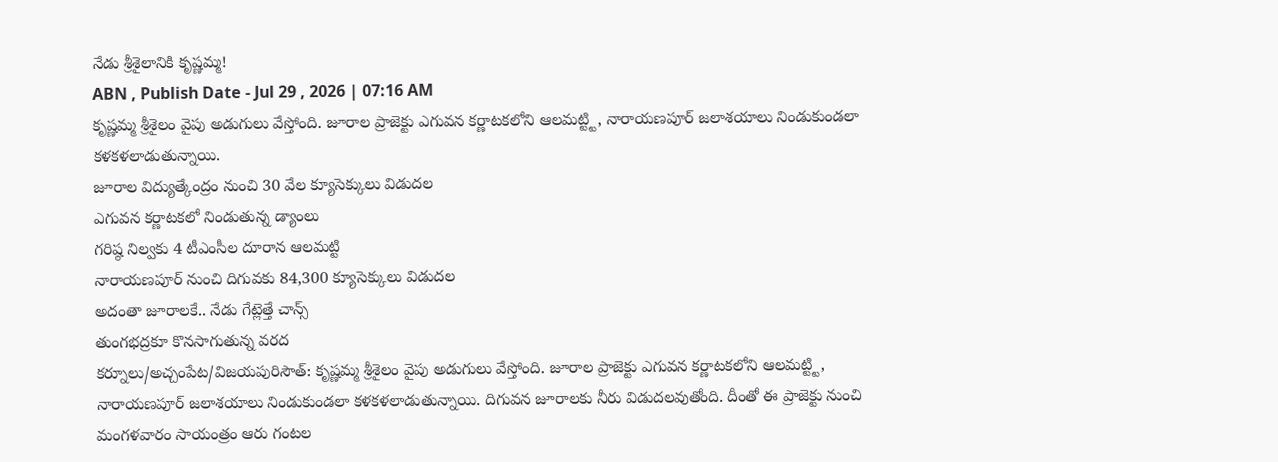నేడు శ్రీశైలానికి కృష్ణమ్మ!
ABN , Publish Date - Jul 29 , 2026 | 07:16 AM
కృష్ణమ్మ శ్రీశైలం వైపు అడుగులు వేస్తోంది. జూరాల ప్రాజెక్టు ఎగువన కర్ణాటకలోని ఆలమట్ట్టి, నారాయణపూర్ జలాశయాలు నిండుకుండలా కళకళలాడుతున్నాయి.
జూరాల విద్యుత్కేంద్రం నుంచి 30 వేల క్యూసెక్కులు విడుదల
ఎగువన కర్ణాటకలో నిండుతున్న డ్యాంలు
గరిష్ఠ నిల్వకు 4 టీఎంసీల దూరాన ఆలమట్టి
నారాయణపూర్ నుంచి దిగువకు 84,300 క్యూసెక్కులు విడుదల
అదంతా జూరాలకే.. నేడు గేట్లెత్తే చాన్స్
తుంగభద్రకూ కొనసాగుతున్న వరద
కర్నూలు/అచ్చంపేట/విజయపురిసౌత్: కృష్ణమ్మ శ్రీశైలం వైపు అడుగులు వేస్తోంది. జూరాల ప్రాజెక్టు ఎగువన కర్ణాటకలోని ఆలమట్ట్టి, నారాయణపూర్ జలాశయాలు నిండుకుండలా కళకళలాడుతున్నాయి. దిగువన జూరాలకు నీరు విడుదలవుతోంది. దీంతో ఈ ప్రాజెక్టు నుంచి మంగళవారం సాయంత్రం ఆరు గంటల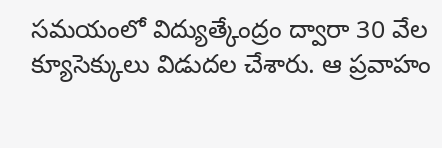సమయంలో విద్యుత్కేంద్రం ద్వారా 30 వేల క్యూసెక్కులు విడుదల చేశారు. ఆ ప్రవాహం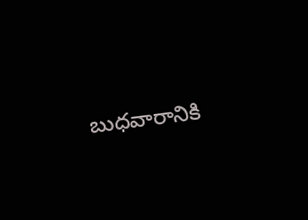బుధవారానికి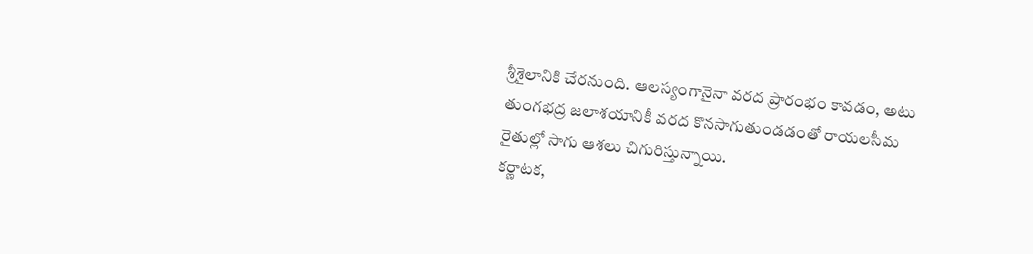శ్రీశైలానికి చేరనుంది. ఆలస్యంగానైనా వరద ప్రారంభం కావడం, అటు తుంగభద్ర జలాశయానికీ వరద కొనసాగుతుండడంతో రాయలసీమ రైతుల్లో సాగు ఆశలు చిగురిస్తున్నాయి.
కర్ణాటక,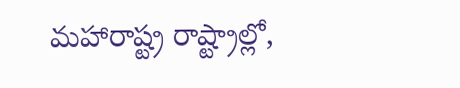మహారాష్ట్ర రాష్ట్రాల్లో,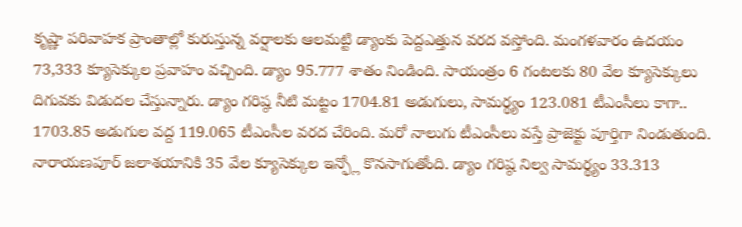కృష్ణా పరివాహక ప్రాంతాల్లో కురుస్తున్న వర్షాలకు ఆలమట్టి డ్యాంకు పెద్దఎత్తున వరద వస్తోంది. మంగళవారం ఉదయం 73,333 క్యూసెక్కుల ప్రవాహం వచ్చింది. డ్యాం 95.777 శాతం నిండింది. సాయంత్రం 6 గంటలకు 80 వేల క్యూసెక్కులు దిగువకు విడుదల చేస్తున్నారు. డ్యాం గరిష్ఠ నీటి మట్టం 1704.81 అడుగులు, సామర్థ్యం 123.081 టీఎంసీలు కాగా.. 1703.85 అడుగుల వద్ద 119.065 టీఎంసీల వరద చేరింది. మరో నాలుగు టీఎంసీలు వస్తే ప్రాజెక్టు పూర్తిగా నిండుతుంది.
నారాయణపూర్ జలాశయానికి 35 వేల క్యూసెక్కుల ఇన్ఫ్లో కొనసాగుతోంది. డ్యాం గరిష్ఠ నిల్వ సామర్థ్యం 33.313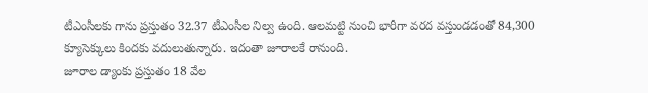టీఎంసీలకు గాను ప్రస్తుతం 32.37 టీఎంసీల నిల్వ ఉంది. ఆలమట్టి నుంచి భారీగా వరద వస్తుండడంతో 84,300 క్యూసెక్కులు కిందకు వదులుతున్నారు. ఇదంతా జూరాలకే రానుంది.
జూరాల డ్యాంకు ప్రస్తుతం 18 వేల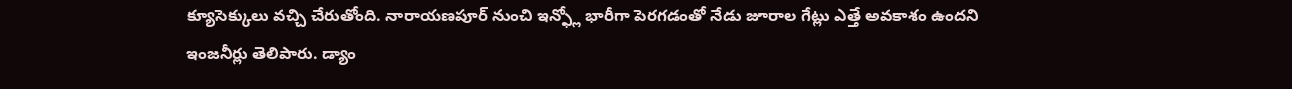క్యూసెక్కులు వచ్చి చేరుతోంది. నారాయణపూర్ నుంచి ఇన్ఫ్లో భారీగా పెరగడంతో నేడు జూరాల గేట్లు ఎత్తే అవకాశం ఉందని ఇంజనీర్లు తెలిపారు. డ్యాం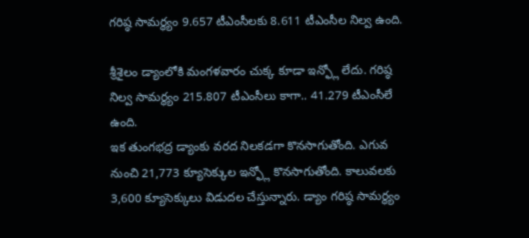గరిష్ఠ సామర్థ్యం 9.657 టీఎంసీలకు 8.611 టీఎంసీల నిల్వ ఉంది.

శ్రీశైలం డ్యాంలోకి మంగళవారం చుక్క కూడా ఇన్ఫ్లో లేదు. గరిష్ఠ నిల్వ సామర్థ్యం 215.807 టీఎంసీలు కాగా.. 41.279 టీఎంసీలే ఉంది.
ఇక తుంగభద్ర డ్యాంకు వరద నిలకడగా కొనసాగుతోంది. ఎగువ నుంచి 21,773 క్యూసెక్కుల ఇన్ఫ్లో కొనసాగుతోంది. కాలువలకు 3,600 క్యూసెక్కులు విడుదల చేస్తున్నారు. డ్యాం గరిష్ఠ సామర్థ్యం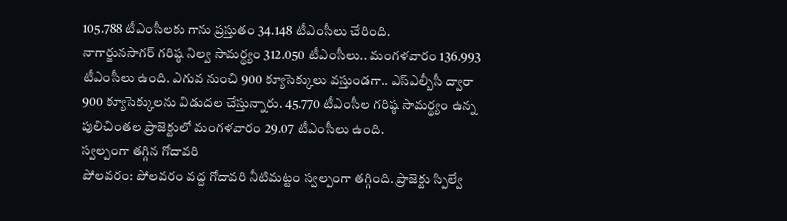105.788 టీఎంసీలకు గాను ప్రస్తుతం 34.148 టీఎంసీలు చేరింది.
నాగార్జునసాగర్ గరిష్ఠ నిల్వ సామర్థ్యం 312.050 టీఎంసీలు.. మంగళవారం 136.993 టీఎంసీలు ఉంది. ఎగువ నుంచి 900 క్యూసెక్కులు వస్తుండగా.. ఎస్ఎల్బీసీ ద్వారా 900 క్యూసెక్కులను విడుదల చేస్తున్నారు. 45.770 టీఎంసీల గరిష్ఠ సామర్థ్యం ఉన్న పులిచింతల ప్రాజెక్టులో మంగళవారం 29.07 టీఎంసీలు ఉంది.
స్వల్పంగా తగ్గిన గోదావరి
పోలవరం: పోలవరం వద్ద గోదావరి నీటిమట్టం స్వల్పంగా తగ్గింది. ప్రాజెక్టు స్పిల్వే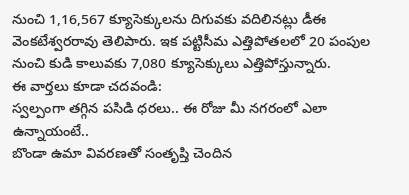నుంచి 1,16,567 క్యూసెక్కులను దిగువకు వదిలినట్లు డీఈ వెంకటేశ్వరరావు తెలిపారు. ఇక పట్టిసీమ ఎత్తిపోతలలో 20 పంపుల నుంచి కుడి కాలువకు 7,080 క్యూసెక్కులు ఎత్తిపోస్తున్నారు.
ఈ వార్తలు కూడా చదవండి:
స్వల్పంగా తగ్గిన పసిడి ధరలు.. ఈ రోజు మీ నగరంలో ఎలా ఉన్నాయంటే..
బొండా ఉమా వివరణతో సంతృప్తి చెందిన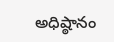అధిష్ఠానం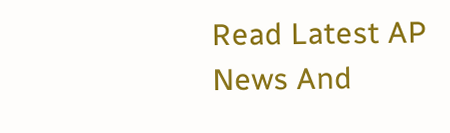Read Latest AP News And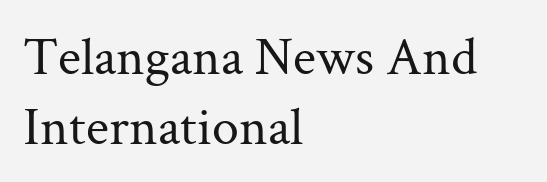Telangana News And International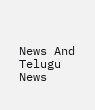News And Telugu News